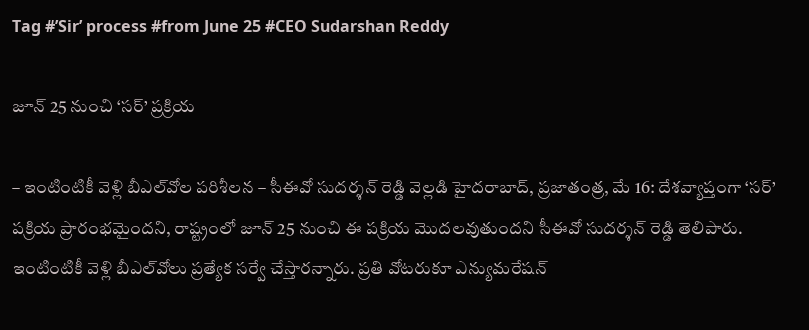Tag #’Sir’ process #from June 25 #CEO Sudarshan Reddy

జూన్ 25 నుంచి ‘సర్’ ప్రక్రియ

– ఇంటింటికీ వెళ్లి బీఎల్‌వోల పరిశీలన – సీఈవో సుదర్శన్ రెడ్డి వెల్లడి హైదరాబాద్, ప్రజాతంత్ర, మే 16: దేశవ్యాప్తంగా ‘సర్’ పక్రియ ప్రారంభమైందని, రాష్ట్రంలో జూన్ 25 నుంచి ఈ పక్రియ మొదలవుతుందని సీఈవో సుదర్శన్ రెడ్డి తెలిపారు. ఇంటింటికీ వెళ్లి బీఎల్‌వోలు ప్రత్యేక సర్వే చేస్తారన్నారు. ప్రతి వోటరుకూ ఎన్యుమరేషన్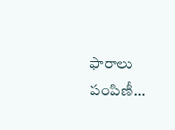ఫారాలు పంపిణీ…